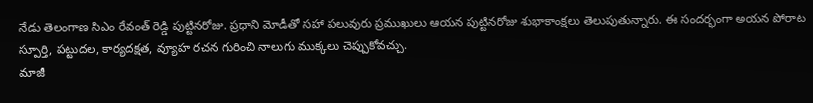నేడు తెలంగాణ సిఎం రేవంత్ రెడ్డి పుట్టినరోజు. ప్రధాని మోడీతో సహా పలువురు ప్రముఖులు ఆయన పుట్టినరోజు శుభాకాంక్షలు తెలుపుతున్నారు. ఈ సందర్భంగా అయన పోరాట స్పూర్తి, పట్టుదల, కార్యదక్షత, వ్యూహ రచన గురించి నాలుగు ముక్కలు చెప్పుకోవచ్చు.
మాజీ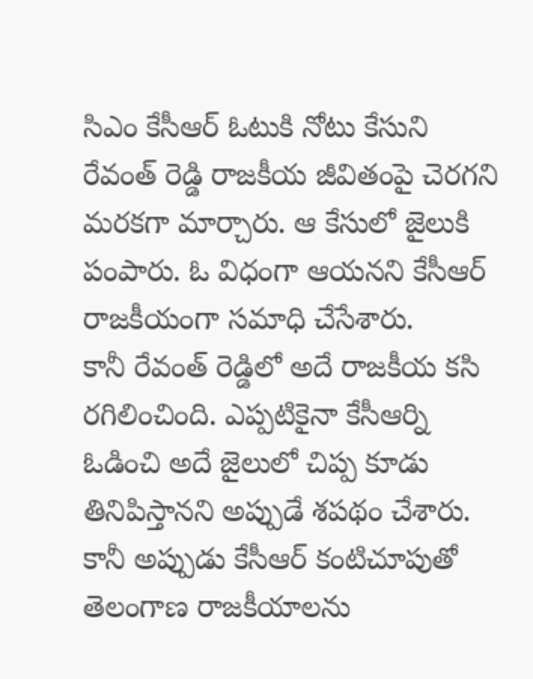సిఎం కేసీఆర్ ఓటుకి నోటు కేసుని రేవంత్ రెడ్డి రాజకీయ జీవితంపై చెరగని మరకగా మార్చారు. ఆ కేసులో జైలుకి పంపారు. ఓ విధంగా ఆయనని కేసీఆర్ రాజకీయంగా సమాధి చేసేశారు.
కానీ రేవంత్ రెడ్డిలో అదే రాజకీయ కసి రగిలించింది. ఎప్పటికైనా కేసీఆర్ని ఓడించి అదే జైలులో చిప్ప కూడు తినిపిస్తానని అప్పుడే శపథం చేశారు. కానీ అప్పుడు కేసీఆర్ కంటిచూపుతో తెలంగాణ రాజకీయాలను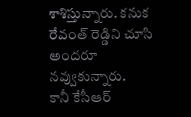శాశిస్తున్నారు. కనుక రేవంత్ రెడ్డిని చూసి అందరూ నవ్వుకున్నారు.
కానీ కేసీఆర్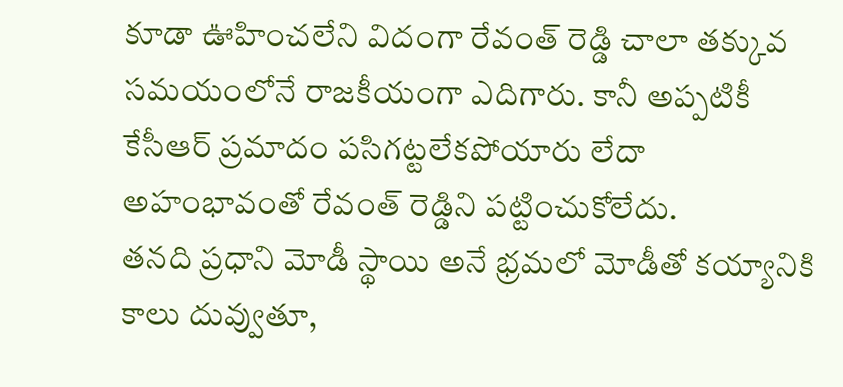కూడా ఊహించలేని విదంగా రేవంత్ రెడ్డి చాలా తక్కువ సమయంలోనే రాజకీయంగా ఎదిగారు. కానీ అప్పటికీ కేసీఆర్ ప్రమాదం పసిగట్టలేకపోయారు లేదా అహంభావంతో రేవంత్ రెడ్డిని పట్టించుకోలేదు.
తనది ప్రధాని మోడీ స్థాయి అనే భ్రమలో మోడీతో కయ్యానికి కాలు దువ్వుతూ,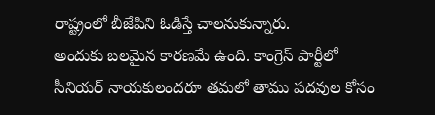రాష్ట్రంలో బీజేపిని ఓడిస్తే చాలనుకున్నారు.
అందుకు బలమైన కారణమే ఉంది. కాంగ్రెస్ పార్టీలో సీనియర్ నాయకులందరూ తమలో తాము పదవుల కోసం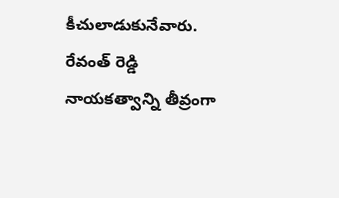కీచులాడుకునేవారు. రేవంత్ రెడ్డి నాయకత్వాన్ని తీవ్రంగా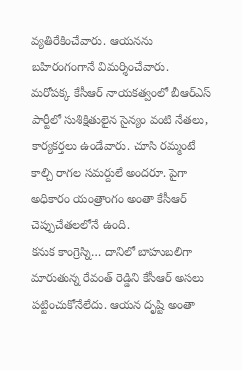వ్యతిరేకించేవారు. ఆయనను బహిరంగంగానే విమర్శించేవారు.
మరోపక్క కేసీఆర్ నాయకత్వంలో బీఆర్ఎస్ పార్టీలో సుశిక్షితులైన సైన్యం వంటి నేతలు, కార్యకర్తలు ఉండేవారు. చూసి రమ్మంటే కాల్చి రాగల సమర్దులే అందరూ. పైగా అధికారం యంత్రాంగం అంతా కేసీఆర్ చెప్పుచేతలలోనే ఉంది.
కనుక కాంగ్రెస్ని… దానిలో బాహుబలిగా మారుతున్న రేవంత్ రెడ్డిని కేసీఆర్ అసలు పట్టించుకోనేలేదు. ఆయన దృష్టి అంతా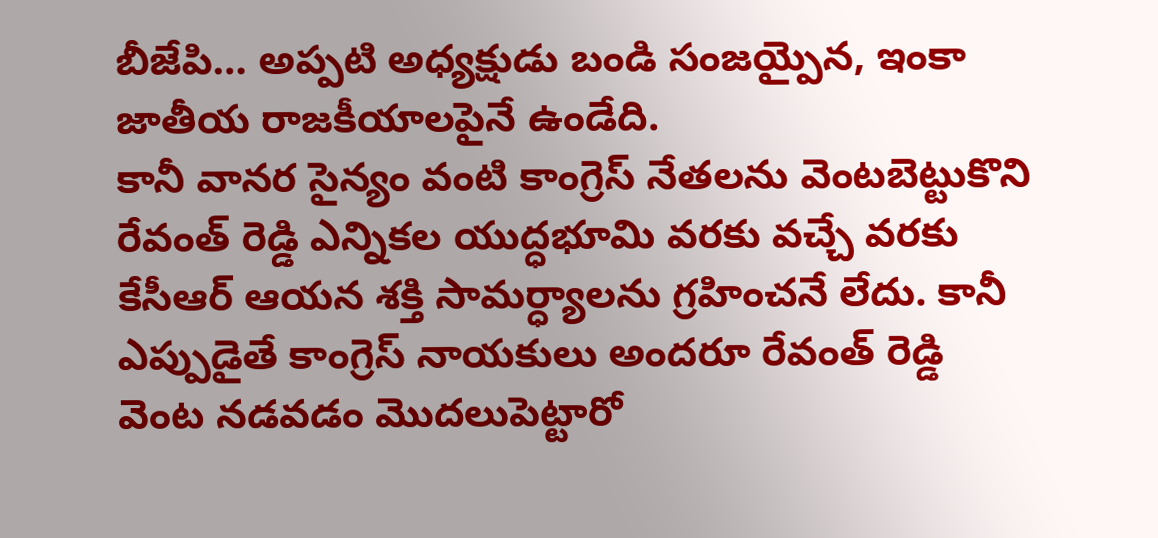బీజేపి… అప్పటి అధ్యక్షుడు బండి సంజయ్పైన, ఇంకా జాతీయ రాజకీయాలపైనే ఉండేది.
కానీ వానర సైన్యం వంటి కాంగ్రెస్ నేతలను వెంటబెట్టుకొని రేవంత్ రెడ్డి ఎన్నికల యుద్ధభూమి వరకు వచ్చే వరకు కేసీఆర్ ఆయన శక్తి సామర్ధ్యాలను గ్రహించనే లేదు. కానీ ఎప్పుడైతే కాంగ్రెస్ నాయకులు అందరూ రేవంత్ రెడ్డి వెంట నడవడం మొదలుపెట్టారో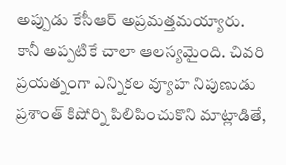అప్పుడు కేసీఆర్ అప్రమత్తమయ్యారు.
కానీ అప్పటికే చాలా ఆలస్యమైంది. చివరి ప్రయత్నంగా ఎన్నికల వ్యూహ నిపుణుడు ప్రశాంత్ కిషోర్ని పిలిపించుకొని మాట్లాడితే,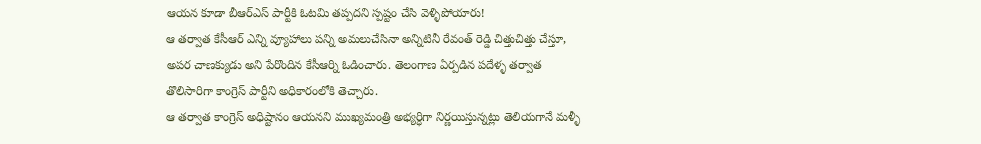ఆయన కూడా బీఆర్ఎస్ పార్టీకి ఓటమి తప్పదని స్పష్టం చేసి వెళ్ళిపోయారు!
ఆ తర్వాత కేసీఆర్ ఎన్ని వ్యూహాలు పన్ని అమలుచేసినా అన్నిటినీ రేవంత్ రెడ్డి చిత్తుచిత్తు చేస్తూ, అపర చాణక్యుడు అని పేరొందిన కేసీఆర్ని ఓడించారు. తెలంగాణ ఏర్పడిన పదేళ్ళ తర్వాత తొలిసారిగా కాంగ్రెస్ పార్టీని అధికారంలోకి తెచ్చారు.
ఆ తర్వాత కాంగ్రెస్ అధిష్టానం ఆయనని ముఖ్యమంత్రి అభ్యర్ధిగా నిర్ణయిస్తున్నట్లు తెలియగానే మళ్ళీ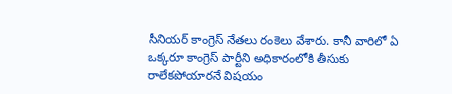సీనియర్ కాంగ్రెస్ నేతలు రంకెలు వేశారు. కానీ వారిలో ఏ ఒక్కరూ కాంగ్రెస్ పార్టీని అధికారంలోకి తీసుకు రాలేకపోయారనే విషయం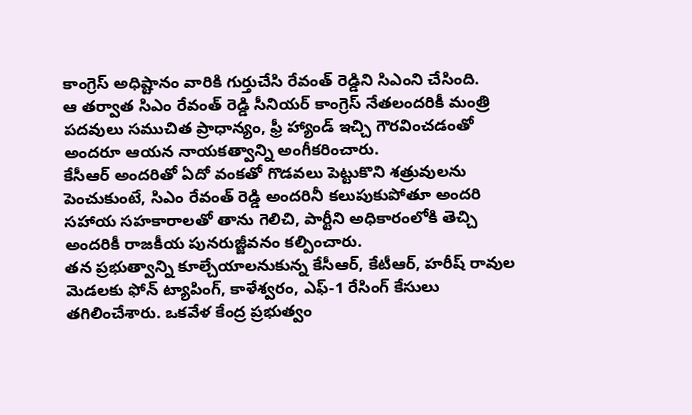కాంగ్రెస్ అధిష్టానం వారికి గుర్తుచేసి రేవంత్ రెడ్డిని సిఎంని చేసింది.
ఆ తర్వాత సిఎం రేవంత్ రెడ్డి సీనియర్ కాంగ్రెస్ నేతలందరికీ మంత్రి పదవులు సముచిత ప్రాధాన్యం, ఫ్రీ హ్యాండ్ ఇచ్చి గౌరవించడంతో అందరూ ఆయన నాయకత్వాన్ని అంగీకరించారు.
కేసీఆర్ అందరితో ఏదో వంకతో గొడవలు పెట్టుకొని శత్రువులను పెంచుకుంటే, సిఎం రేవంత్ రెడ్డి అందరినీ కలుపుకుపోతూ అందరి సహాయ సహకారాలతో తాను గెలిచి, పార్టీని అధికారంలోకి తెచ్చి అందరికీ రాజకీయ పునరుజ్జీవనం కల్పించారు.
తన ప్రభుత్వాన్ని కూల్చేయాలనుకున్న కేసీఆర్, కేటీఆర్, హరీష్ రావుల మెడలకు ఫోన్ ట్యాపింగ్, కాళేశ్వరం, ఎఫ్-1 రేసింగ్ కేసులు తగిలించేశారు. ఒకవేళ కేంద్ర ప్రభుత్వం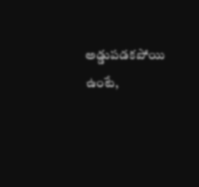అడ్డుపడకపోయి ఉంటే,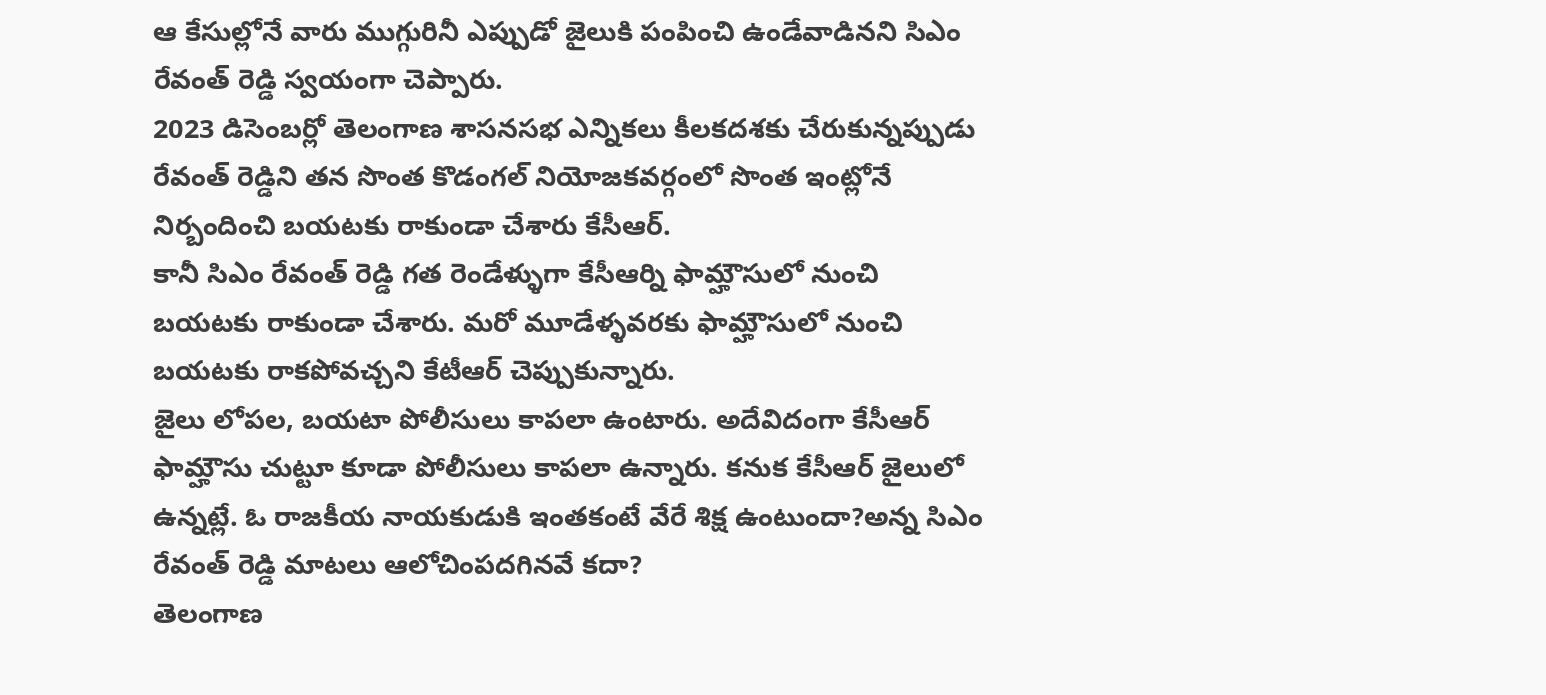ఆ కేసుల్లోనే వారు ముగ్గురినీ ఎప్పుడో జైలుకి పంపించి ఉండేవాడినని సిఎం రేవంత్ రెడ్డి స్వయంగా చెప్పారు.
2023 డిసెంబర్లో తెలంగాణ శాసనసభ ఎన్నికలు కీలకదశకు చేరుకున్నప్పుడు రేవంత్ రెడ్డిని తన సొంత కొడంగల్ నియోజకవర్గంలో సొంత ఇంట్లోనే నిర్బందించి బయటకు రాకుండా చేశారు కేసీఆర్.
కానీ సిఎం రేవంత్ రెడ్డి గత రెండేళ్ళుగా కేసీఆర్ని ఫామ్హౌసులో నుంచి బయటకు రాకుండా చేశారు. మరో మూడేళ్ళవరకు ఫామ్హౌసులో నుంచి బయటకు రాకపోవచ్చని కేటీఆర్ చెప్పుకున్నారు.
జైలు లోపల, బయటా పోలీసులు కాపలా ఉంటారు. అదేవిదంగా కేసీఆర్ ఫామ్హౌసు చుట్టూ కూడా పోలీసులు కాపలా ఉన్నారు. కనుక కేసీఆర్ జైలులో ఉన్నట్లే. ఓ రాజకీయ నాయకుడుకి ఇంతకంటే వేరే శిక్ష ఉంటుందా?అన్న సిఎం రేవంత్ రెడ్డి మాటలు ఆలోచింపదగినవే కదా?
తెలంగాణ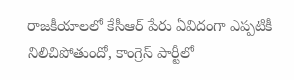రాజకీయాలలో కేసీఆర్ పేరు ఏవిదంగా ఎప్పటికీ నిలిచిపోతుందో, కాంగ్రెస్ పార్టీలో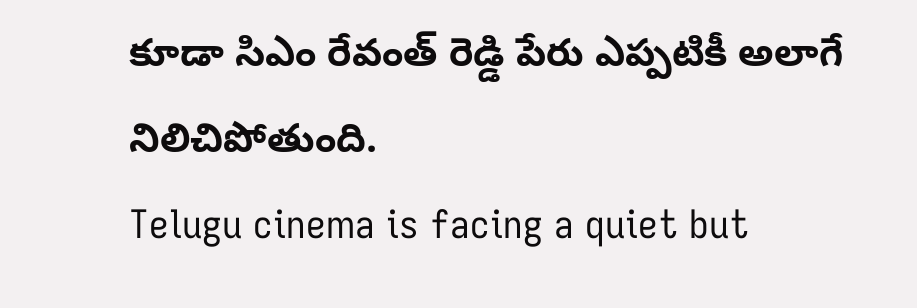కూడా సిఎం రేవంత్ రెడ్డి పేరు ఎప్పటికీ అలాగే నిలిచిపోతుంది.
Telugu cinema is facing a quiet but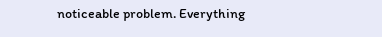noticeable problem. Everything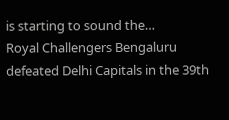is starting to sound the…
Royal Challengers Bengaluru defeated Delhi Capitals in the 39th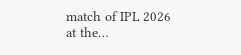match of IPL 2026 at the…